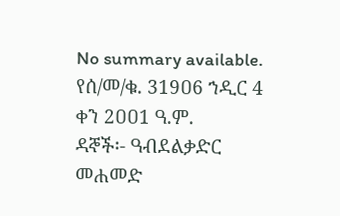No summary available.
የሰ/መ/ቁ. 319ዐ6 ኀዲር 4 ቀን 2ዐዐ1 ዓ.ም.
ዳኞች፡- ዓብደልቃድር መሐመድ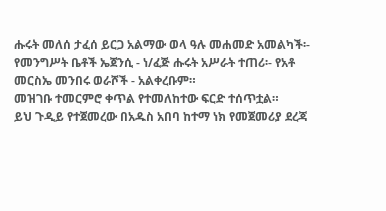ሑሩት መለሰ ታፈሰ ይርጋ አልማው ወላ ዓሉ መሐመድ አመልካች፡- የመንግሥት ቤቶች ኤጀንሲ - ነ/ፈጅ ሑሩት አሥራት ተጠሪ፡- የአቶ መርስኤ መንበሩ ወራሾች - አልቀረቡም።
መዝገቡ ተመርምሮ ቀጥል የተመለከተው ፍርድ ተሰጥቷል።
ይህ ጉዲይ የተጀመረው በአዱስ አበባ ከተማ ነክ የመጀመሪያ ደረጃ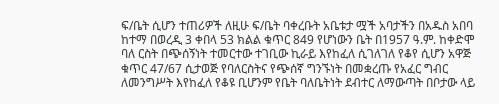ፍ/ቤት ሲሆን ተጠሪዎች ለዚሁ ፍ/ቤት ባቀረቡት አቤቱታ ሟች አባታችን በአዱስ አበባ ከተማ በወረዲ 3 ቀበላ 53 ክልል ቁጥር 849 የሆነውን ቤት በ1957 ዓ.ም. ከቀድሞ ባለ ርስት በጭሰኝነት ተመርተው ተገቢው ኪራይ እየከፈለ ሲገለገለ የቆየ ሲሆን አዋጅ ቁጥር 47/67 ሲታወጅ የባለርስትና የጭሰኛ ግንኙነት በመቋረጡ የአፈር ግብር ለመንግሥት እየከፈለ የቆዩ ቢሆንም የቤት ባለቤትነት ደብተር ለማውጣት በቦታው ላይ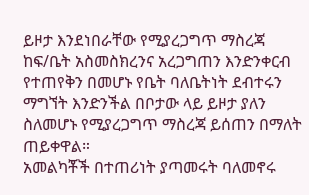ይዞታ እንደነበራቸው የሚያረጋግጥ ማስረጃ ከፍ/ቤት አስመስክረንና አረጋግጠን እንድንቀርብ የተጠየቅን በመሆኑ የቤት ባለቤትነት ደብተሩን ማግኘት እንድንችል በቦታው ላይ ይዞታ ያለን ስለመሆኑ የሚያረጋግጥ ማስረጃ ይሰጠን በማለት ጠይቀዋል።
አመልካቾች በተጠሪነት ያጣመሩት ባለመኖሩ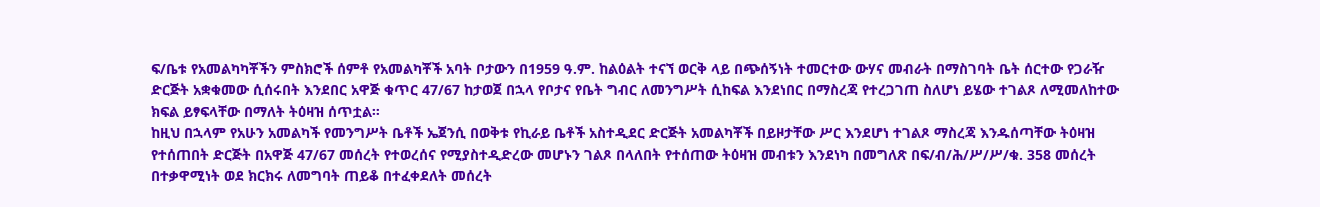ፍ/ቤቱ የአመልካካቾችን ምስክሮች ሰምቶ የአመልካቾች አባት ቦታውን በ1959 ዓ.ም. ከልዕልት ተናኘ ወርቅ ላይ በጭሰኝነት ተመርተው ውሃና መብራት በማስገባት ቤት ሰርተው የጋራዥ ድርጅት አቋቁመው ሲሰሩበት እንደበር አዋጅ ቁጥር 47/67 ከታወጀ በኋላ የቦታና የቤት ግብር ለመንግሥት ሲከፍል እንደነበር በማስረጃ የተረጋገጠ ስለሆነ ይሄው ተገልጾ ለሚመለከተው ክፍል ይፃፍላቸው በማለት ትዕዛዝ ሰጥቷል።
ከዚህ በኋላም የአሁን አመልካች የመንግሥት ቤቶች ኤጀንሲ በወቅቱ የኪራይ ቤቶች አስተዲደር ድርጅት አመልካቾች በይዞታቸው ሥር እንደሆነ ተገልጾ ማስረጃ እንዱሰጣቸው ትዕዛዝ የተሰጠበት ድርጅት በአዋጅ 47/67 መሰረት የተወረሰና የሚያስተዲድረው መሆኑን ገልጾ በላለበት የተሰጠው ትዕዛዝ መብቱን እንደነካ በመግለጽ በፍ/ብ/ሕ/ሥ/ሥ/ቁ. 358 መሰረት በተቃዋሚነት ወደ ክርክሩ ለመግባት ጠይቆ በተፈቀደለት መሰረት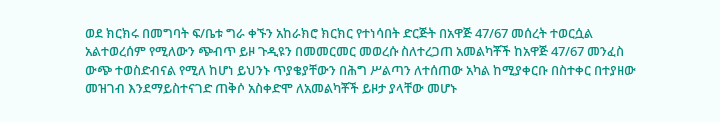ወደ ክርክሩ በመግባት ፍ/ቤቱ ግራ ቀኙን አከራክሮ ክርክር የተነሳበት ድርጅት በአዋጅ 47/67 መሰረት ተወርሷል አልተወረሰም የሚለውን ጭብጥ ይዞ ጉዲዩን በመመርመር መወረሱ ስለተረጋጠ አመልካቾች ከአዋጅ 47/67 መንፈስ ውጭ ተወስድብናል የሚለ ከሆነ ይህንኑ ጥያቄያቸውን በሕግ ሥልጣን ለተሰጠው አካል ከሚያቀርቡ በስተቀር በተያዘው መዝገብ እንደማይስተናገድ ጠቅሶ አስቀድሞ ለአመልካቾች ይዞታ ያላቸው መሆኑ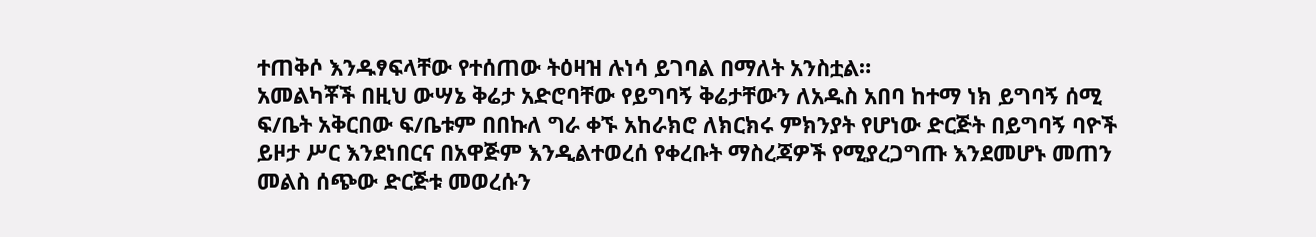ተጠቅሶ እንዱፃፍላቸው የተሰጠው ትዕዛዝ ሉነሳ ይገባል በማለት አንስቷል።
አመልካቾች በዚህ ውሣኔ ቅሬታ አድሮባቸው የይግባኝ ቅሬታቸውን ለአዱስ አበባ ከተማ ነክ ይግባኝ ሰሚ ፍ/ቤት አቅርበው ፍ/ቤቱም በበኩለ ግራ ቀኙ አከራክሮ ለክርክሩ ምክንያት የሆነው ድርጅት በይግባኝ ባዮች ይዞታ ሥር እንደነበርና በአዋጅም እንዲልተወረሰ የቀረቡት ማስረጃዎች የሚያረጋግጡ እንደመሆኑ መጠን መልስ ሰጭው ድርጅቱ መወረሱን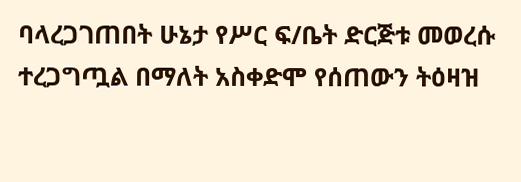ባላረጋገጠበት ሁኔታ የሥር ፍ/ቤት ድርጅቱ መወረሱ ተረጋግጧል በማለት አስቀድሞ የሰጠውን ትዕዛዝ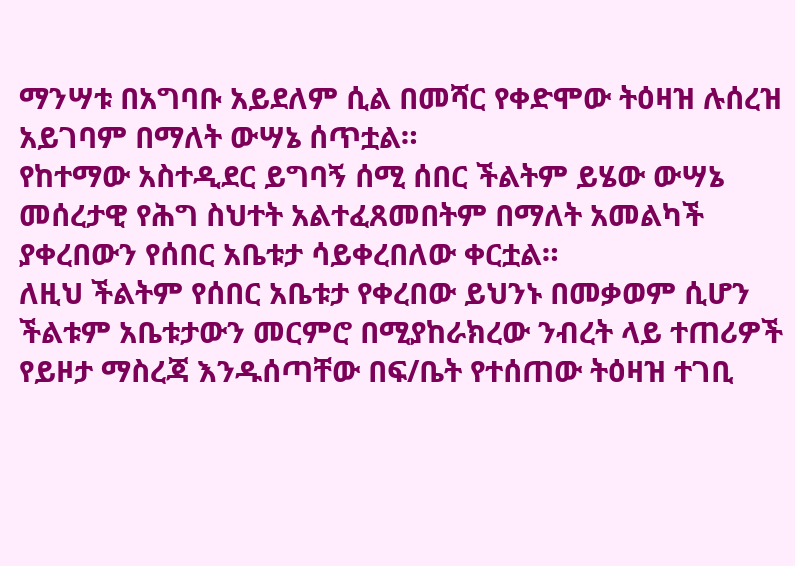ማንሣቱ በአግባቡ አይደለም ሲል በመሻር የቀድሞው ትዕዛዝ ሉሰረዝ አይገባም በማለት ውሣኔ ሰጥቷል።
የከተማው አስተዲደር ይግባኝ ሰሚ ሰበር ችልትም ይሄው ውሣኔ መሰረታዊ የሕግ ስህተት አልተፈጸመበትም በማለት አመልካች ያቀረበውን የሰበር አቤቱታ ሳይቀረበለው ቀርቷል።
ለዚህ ችልትም የሰበር አቤቱታ የቀረበው ይህንኑ በመቃወም ሲሆን ችልቱም አቤቱታውን መርምሮ በሚያከራክረው ንብረት ላይ ተጠሪዎች የይዞታ ማስረጃ እንዱሰጣቸው በፍ/ቤት የተሰጠው ትዕዛዝ ተገቢ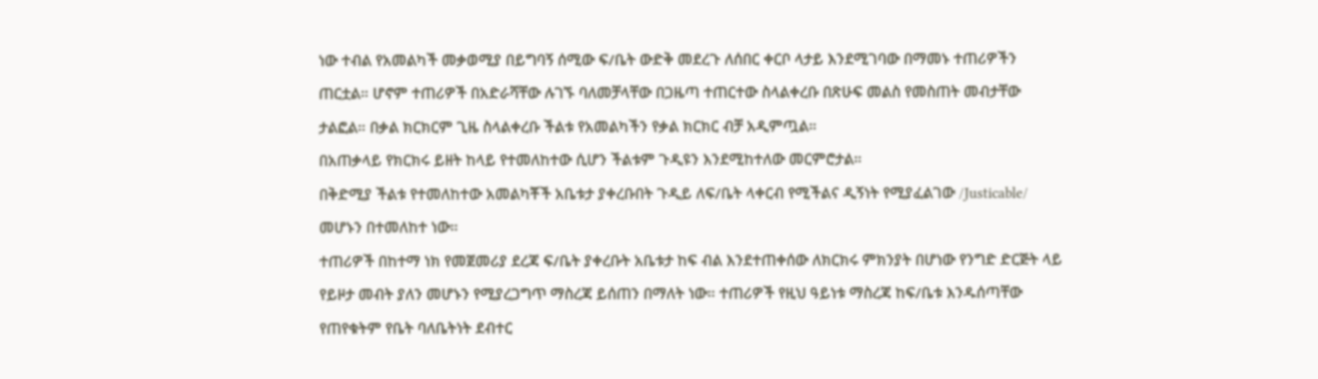ነው ተብል የአመልካች መቃወሚያ በይግባኝ ሰሚው ፍ/ቤት ውድቅ መደረጉ ለሰበር ቀርቦ ላታይ እንደሚገባው በማመኑ ተጠሪዎችን ጠርቷል። ሆኖም ተጠሪዎች በአድራሻቸው ሉገኙ ባለመቻላቸው በጋዜጣ ተጠርተው ስላልቀረቡ በጽሁፍ መልስ የመስጠት መብታቸው ታልፎል። በቃል ክርክርም ጊዜ ስላልቀረቡ ችልቱ የአመልካችን የቃል ክርክር ብቻ አዲምጧል።
በአጠቃላይ የክርክሩ ይዘት ከላይ የተመለከተው ሲሆን ችልቱም ጉዲዩን እንደሚከተለው መርምሮታል።
በቅድሚያ ችልቱ የተመለከተው አመልካቾች አቤቱታ ያቀረቡበት ጉዲይ ለፍ/ቤት ላቀርብ የሚችልና ዲኝነት የሚያፈልገው /Justicable/ መሆኑን በተመለከተ ነው።
ተጠሪዎች በከተማ ነክ የመጀመሪያ ደረጃ ፍ/ቤት ያቀረቡት አቤቱታ ከፍ ብል እንደተጠቀሰው ለክርክሩ ምክንያት በሆነው የንግድ ድርጅት ላይ የይዞታ መብት ያለን መሆኑን የሚያረጋግጥ ማስረጃ ይሰጠን በማለት ነው። ተጠሪዎች የዚህ ዓይነቱ ማስረጃ ከፍ/ቤቱ እንዱሰጣቸው የጠየቁትም የቤት ባለቤትነት ደብተር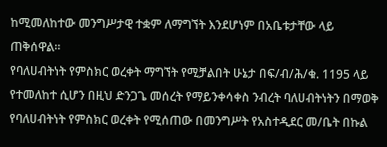ከሚመለከተው መንግሥታዊ ተቋም ለማግኘት እንደሆነም በአቤቱታቸው ላይ ጠቅሰዋል።
የባለሀብትነት የምስክር ወረቀት ማግኘት የሚቻልበት ሁኔታ በፍ/ብ/ሕ/ቁ. 1195 ላይ የተመለከተ ሲሆን በዚህ ድንጋጌ መሰረት የማይንቀሳቀስ ንብረት ባለሀብትነትን በማወቅ የባለሀብትነት የምስክር ወረቀት የሚሰጠው በመንግሥት የአስተዲደር መ/ቤት በኩል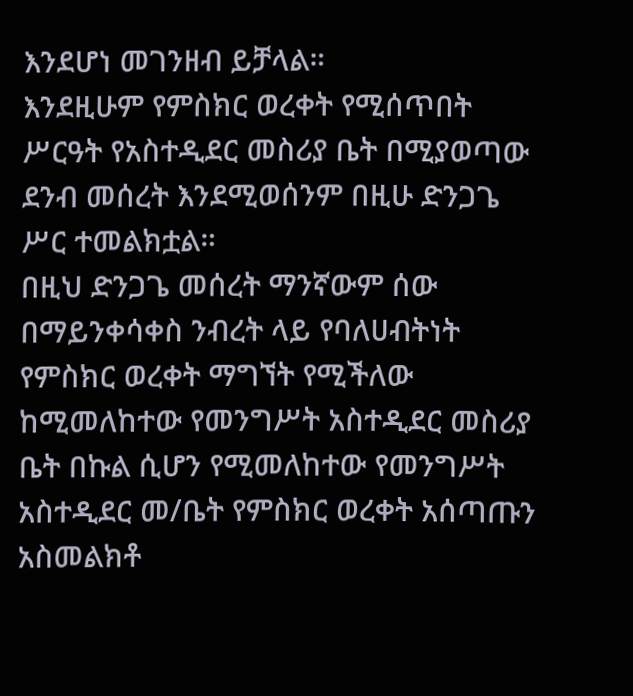እንደሆነ መገንዘብ ይቻላል።
እንደዚሁም የምስክር ወረቀት የሚሰጥበት ሥርዓት የአስተዲደር መስሪያ ቤት በሚያወጣው ደንብ መሰረት እንደሚወሰንም በዚሁ ድንጋጌ ሥር ተመልክቷል።
በዚህ ድንጋጌ መሰረት ማንኛውም ሰው በማይንቀሳቀስ ንብረት ላይ የባለሀብትነት የምስክር ወረቀት ማግኘት የሚችለው ከሚመለከተው የመንግሥት አስተዲደር መስሪያ ቤት በኩል ሲሆን የሚመለከተው የመንግሥት አስተዲደር መ/ቤት የምስክር ወረቀት አሰጣጡን አስመልክቶ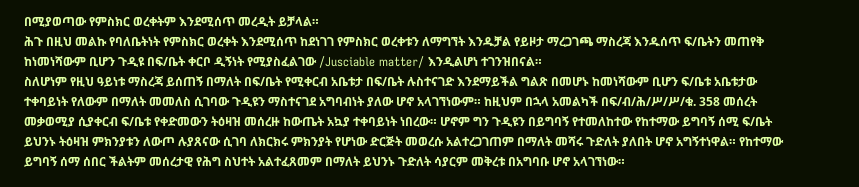በሚያወጣው የምስክር ወረቀትም እንደሚሰጥ መረዲት ይቻላል።
ሕጉ በዚህ መልኩ የባለቤትነት የምስክር ወረቀት እንደሚሰጥ ከደነገገ የምስክር ወረቀቱን ለማግኘት እንዱቻል የይዞታ ማረጋገጫ ማስረጃ እንዱሰጥ ፍ/ቤትን መጠየቅ ከነመነሻውም ቢሆን ጉዲዩ በፍ/ቤት ቀርቦ ዲኝነት የሚያስፈልገው /Jusciable matter/ እንዲልሆነ ተገንዝበናል።
ስለሆነም የዚህ ዓይነቱ ማስረጃ ይሰጠኝ በማለት በፍ/ቤት የሚቀርብ አቤቱታ በፍ/ቤት ሉስተናገድ እንደማይችል ግልጽ በመሆኑ ከመነሻውም ቢሆን ፍ/ቤቱ አቤቱታው ተቀባይነት የለውም በማለት መመለስ ሲገባው ጉዲዩን ማስተናገደ አግባብነት ያለው ሆኖ አላገኘነውም። ከዚህም በኋላ አመልካች በፍ/ብ/ሕ/ሥ/ሥ/ቁ. 358 መሰረት መቃወሚያ ሲያቀርብ ፍ/ቤቱ የቀድመውን ትዕዛዝ መሰረዙ ከውጤት አኳያ ተቀባይነት ነበረው። ሆኖም ግን ጉዲዩን በይግባኝ የተመለከተው የከተማው ይግባኝ ሰሚ ፍ/ቤት ይህንኑ ትዕዛዝ ምክንያቱን ለውጦ ሉያጸናው ሲገባ ለክርክሩ ምክንያት የሆነው ድርጅት መወረሱ አልተረጋገጠም በማለት መሻሩ ጉድለት ያለበት ሆኖ አግኝተነዋል። የከተማው ይግባኝ ሰማ ሰበር ችልትም መሰረታዊ የሕግ ስህተት አልተፈጸመም በማለት ይህንኑ ጉድለት ሳያርም መቅረቱ በአግባቡ ሆኖ አላገኘነው።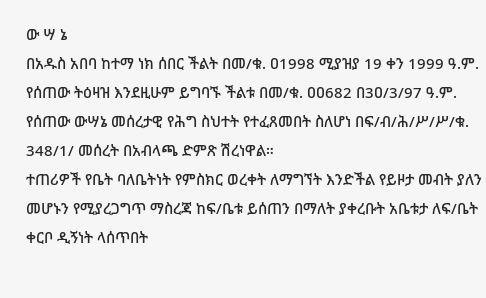ው ሣ ኔ
በአዱስ አበባ ከተማ ነክ ሰበር ችልት በመ/ቁ. ዐ1998 ሚያዝያ 19 ቀን 1999 ዓ.ም. የሰጠው ትዕዛዝ እንደዚሁም ይግባኙ ችልቱ በመ/ቁ. ዐዐ682 በ3ዐ/3/97 ዓ.ም. የሰጠው ውሣኔ መሰረታዊ የሕግ ስህተት የተፈጸመበት ስለሆነ በፍ/ብ/ሕ/ሥ/ሥ/ቁ. 348/1/ መሰረት በአብላጫ ድምጽ ሽረነዋል።
ተጠሪዎች የቤት ባለቤትነት የምስክር ወረቀት ለማግኘት እንድችል የይዞታ መብት ያለን መሆኑን የሚያረጋግጥ ማስረጃ ከፍ/ቤቱ ይሰጠን በማለት ያቀረቡት አቤቱታ ለፍ/ቤት ቀርቦ ዲኝነት ላሰጥበት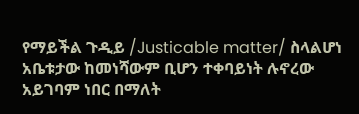የማይችል ጉዲይ /Justicable matter/ ስላልሆነ አቤቱታው ከመነሻውም ቢሆን ተቀባይነት ሉኖረው አይገባም ነበር በማለት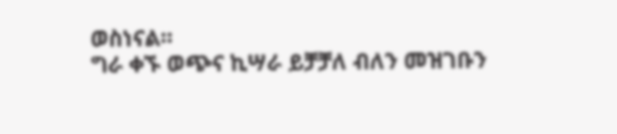ወስነናል።
ግራ ቀኙ ወጭና ኪሣራ ይቻቻለ ብለን መዝገቡን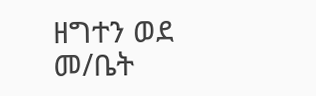ዘግተን ወደ መ/ቤት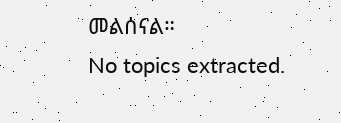መልሰናል።
No topics extracted.